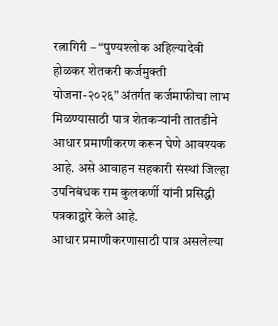रत्नागिरी – “पुण्यश्लोक अहिल्यादेवी होळकर शेतकरी कर्जमुक्ती योजना-२०२६” अंतर्गत कर्जमाफीचा लाभ मिळण्यासाठी पात्र शेतकऱ्यांनी तातडीने आधार प्रमाणीकरण करून घेणे आवश्यक आहे. असे आवाहन सहकारी संस्थां जिल्हा उपनिबंधक राम कुलकर्णी यांनी प्रसिद्धी पत्रकाद्वारे केले आहे.
आधार प्रमाणीकरणासाठी पात्र असलेल्या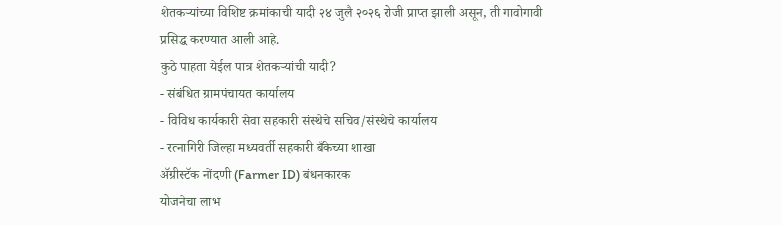शेतकऱ्यांच्या विशिष्ट क्रमांकाची यादी २४ जुलै २०२६ रोजी प्राप्त झाली असून, ती गावोगावी प्रसिद्ध करण्यात आली आहे.
कुठे पाहता येईल पात्र शेतकऱ्यांची यादी?
- संबंधित ग्रामपंचायत कार्यालय
- विविध कार्यकारी सेवा सहकारी संस्थेचे सचिव/संस्थेचे कार्यालय
- रत्नागिरी जिल्हा मध्यवर्ती सहकारी बँकेच्या शाखा
ॲग्रीस्टॅक नोंदणी (Farmer ID) बंधनकारक
योजनेचा लाभ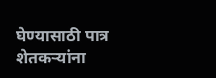घेण्यासाठी पात्र शेतकऱ्यांना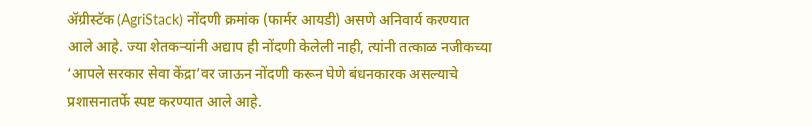ॲग्रीस्टॅक (AgriStack) नोंदणी क्रमांक (फार्मर आयडी) असणे अनिवार्य करण्यात आले आहे. ज्या शेतकऱ्यांनी अद्याप ही नोंदणी केलेली नाही, त्यांनी तत्काळ नजीकच्या ‘आपले सरकार सेवा केंद्रा’वर जाऊन नोंदणी करून घेणे बंधनकारक असल्याचे प्रशासनातर्फे स्पष्ट करण्यात आले आहे.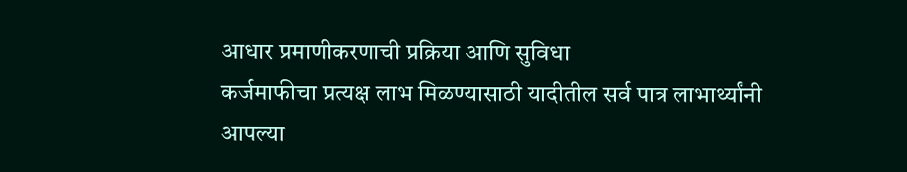आधार प्रमाणीकरणाची प्रक्रिया आणि सुविधा
कर्जमाफीचा प्रत्यक्ष लाभ मिळण्यासाठी यादीतील सर्व पात्र लाभार्थ्यांनी आपल्या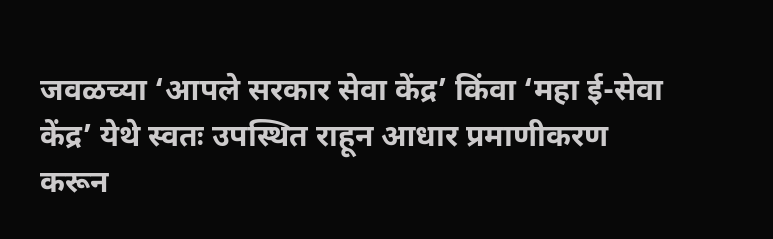जवळच्या ‘आपले सरकार सेवा केंद्र’ किंवा ‘महा ई-सेवा केंद्र’ येथे स्वतः उपस्थित राहून आधार प्रमाणीकरण करून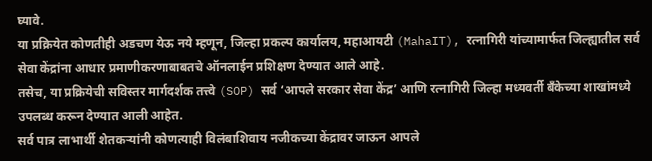घ्यावे.
या प्रक्रियेत कोणतीही अडचण येऊ नये म्हणून, जिल्हा प्रकल्प कार्यालय, महाआयटी (MahaIT), रत्नागिरी यांच्यामार्फत जिल्ह्यातील सर्व सेवा केंद्रांना आधार प्रमाणीकरणाबाबतचे ऑनलाईन प्रशिक्षण देण्यात आले आहे.
तसेच, या प्रक्रियेची सविस्तर मार्गदर्शक तत्त्वे (SOP) सर्व ‘आपले सरकार सेवा केंद्र’ आणि रत्नागिरी जिल्हा मध्यवर्ती बँकेच्या शाखांमध्ये उपलब्ध करून देण्यात आली आहेत.
सर्व पात्र लाभार्थी शेतकऱ्यांनी कोणत्याही विलंबाशिवाय नजीकच्या केंद्रावर जाऊन आपले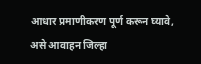आधार प्रमाणीकरण पूर्ण करून घ्यावे, असे आवाहन जिल्हा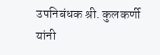उपनिबंधक श्री. कुलकर्णी यांनी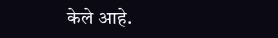केले आहे.